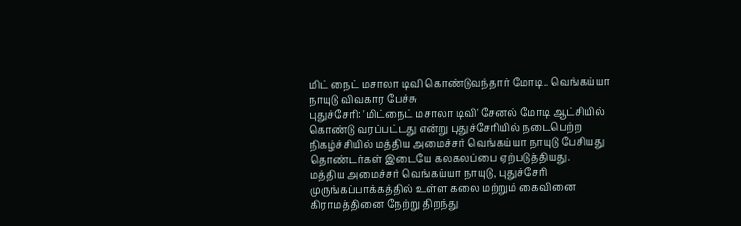மிட் நைட் மசாலா டிவி கொண்டுவந்தார் மோடி.. வெங்கய்யா நாயுடு விவகார பேச்சு
புதுச்சேரி: 'மிட்நைட் மசாலா டிவி' சேனல் மோடி ஆட்சியில் கொண்டு வரப்பட்டது என்று புதுச்சேரியில் நடைபெற்ற நிகழ்ச்சியில் மத்திய அமைச்சர் வெங்கய்யா நாயுடு பேசியது தொண்டர்கள் இடையே கலகலப்பை ஏற்படுத்தியது.
மத்திய அமைச்சர் வெங்கய்யா நாயுடு, புதுச்சேரி முருங்கப்பாக்கத்தில் உள்ள கலை மற்றும் கைவினை கிராமத்தினை நேற்று திறந்து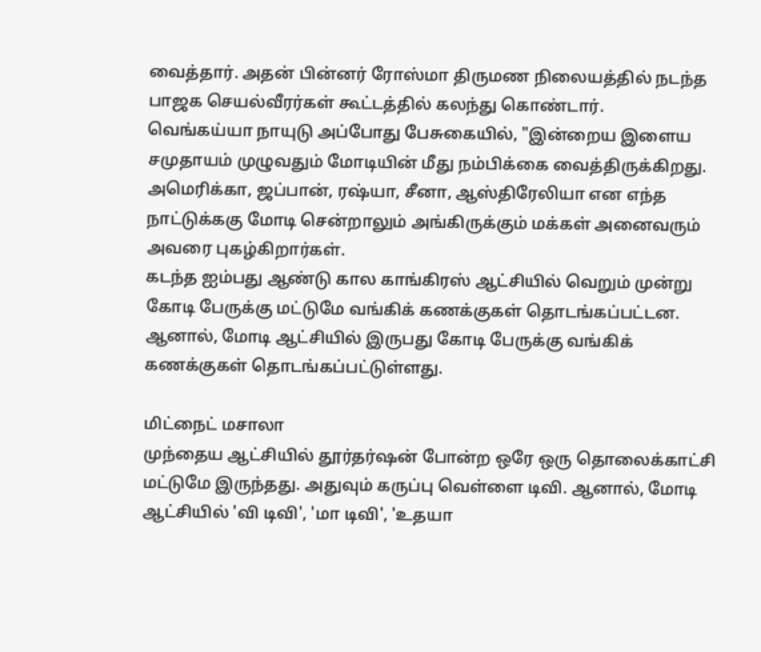வைத்தார். அதன் பின்னர் ரோஸ்மா திருமண நிலையத்தில் நடந்த பாஜக செயல்வீரர்கள் கூட்டத்தில் கலந்து கொண்டார்.
வெங்கய்யா நாயுடு அப்போது பேசுகையில், "இன்றைய இளைய சமுதாயம் முழுவதும் மோடியின் மீது நம்பிக்கை வைத்திருக்கிறது. அமெரிக்கா, ஜப்பான், ரஷ்யா, சீனா, ஆஸ்திரேலியா என எந்த நாட்டுக்ககு மோடி சென்றாலும் அங்கிருக்கும் மக்கள் அனைவரும் அவரை புகழ்கிறார்கள்.
கடந்த ஐம்பது ஆண்டு கால காங்கிரஸ் ஆட்சியில் வெறும் முன்று கோடி பேருக்கு மட்டுமே வங்கிக் கணக்குகள் தொடங்கப்பட்டன. ஆனால், மோடி ஆட்சியில் இருபது கோடி பேருக்கு வங்கிக் கணக்குகள் தொடங்கப்பட்டுள்ளது.

மிட்நைட் மசாலா
முந்தைய ஆட்சியில் தூர்தர்ஷன் போன்ற ஒரே ஒரு தொலைக்காட்சி மட்டுமே இருந்தது. அதுவும் கருப்பு வெள்ளை டிவி. ஆனால், மோடி ஆட்சியில் 'வி டிவி', 'மா டிவி', 'உதயா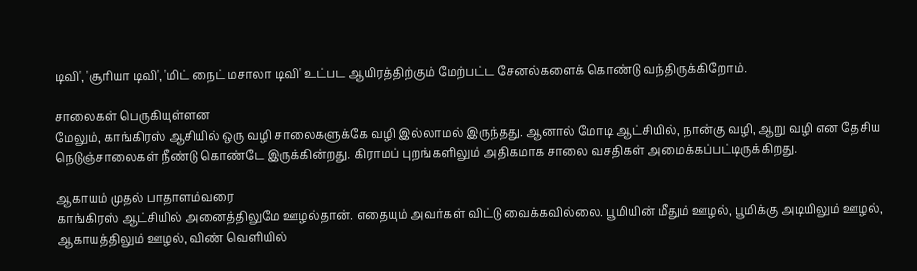டிவி', 'சூரியா டிவி', 'மிட் நைட் மசாலா டிவி' உட்பட ஆயிரத்திற்கும் மேற்பட்ட சேனல்களைக் கொண்டு வந்திருக்கிறோம்.

சாலைகள் பெருகியுள்ளன
மேலும், காங்கிரஸ் ஆசியில் ஒரு வழி சாலைகளுக்கே வழி இல்லாமல் இருந்தது. ஆனால் மோடி ஆட்சியில், நான்கு வழி, ஆறு வழி என தேசிய நெடுஞ்சாலைகள் நீண்டு கொண்டே இருக்கின்றது. கிராமப் புறங்களிலும் அதிகமாக சாலை வசதிகள் அமைக்கப்பட்டிருக்கிறது.

ஆகாயம் முதல் பாதாளம்வரை
காங்கிரஸ் ஆட்சியில் அனைத்திலுமே ஊழல்தான். எதையும் அவர்கள் விட்டு வைக்கவில்லை. பூமியின் மீதும் ஊழல், பூமிக்கு அடியிலும் ஊழல், ஆகாயத்திலும் ஊழல், விண் வெளியில்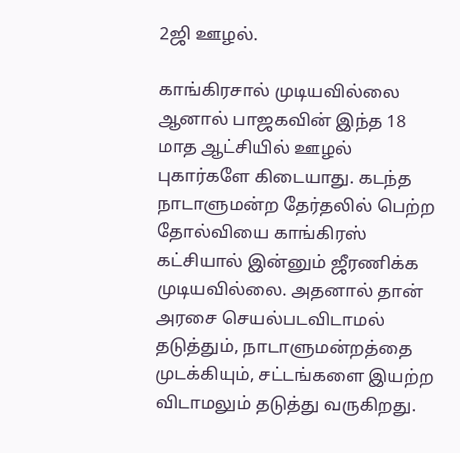2ஜி ஊழல்.

காங்கிரசால் முடியவில்லை
ஆனால் பாஜகவின் இந்த 18 மாத ஆட்சியில் ஊழல் புகார்களே கிடையாது. கடந்த நாடாளுமன்ற தேர்தலில் பெற்ற தோல்வியை காங்கிரஸ் கட்சியால் இன்னும் ஜீரணிக்க முடியவில்லை. அதனால் தான் அரசை செயல்படவிடாமல் தடுத்தும், நாடாளுமன்றத்தை முடக்கியும், சட்டங்களை இயற்ற விடாமலும் தடுத்து வருகிறது.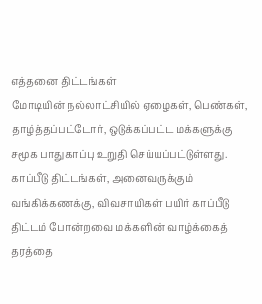எத்தனை திட்டங்கள்
மோடியின் நல்லாட்சியில் ஏழைகள், பெண்கள், தாழ்த்தப்பட்டோர், ஒடுக்கப்பட்ட மக்களுக்கு சமூக பாதுகாப்பு உறுதி செய்யப்பட்டுள்ளது. காப்பீடு திட்டங்கள், அனைவருக்கும் வங்கிக்கணக்கு, விவசாயிகள் பயிர் காப்பீடு திட்டம் போன்றவை மக்களின் வாழ்க்கைத் தரத்தை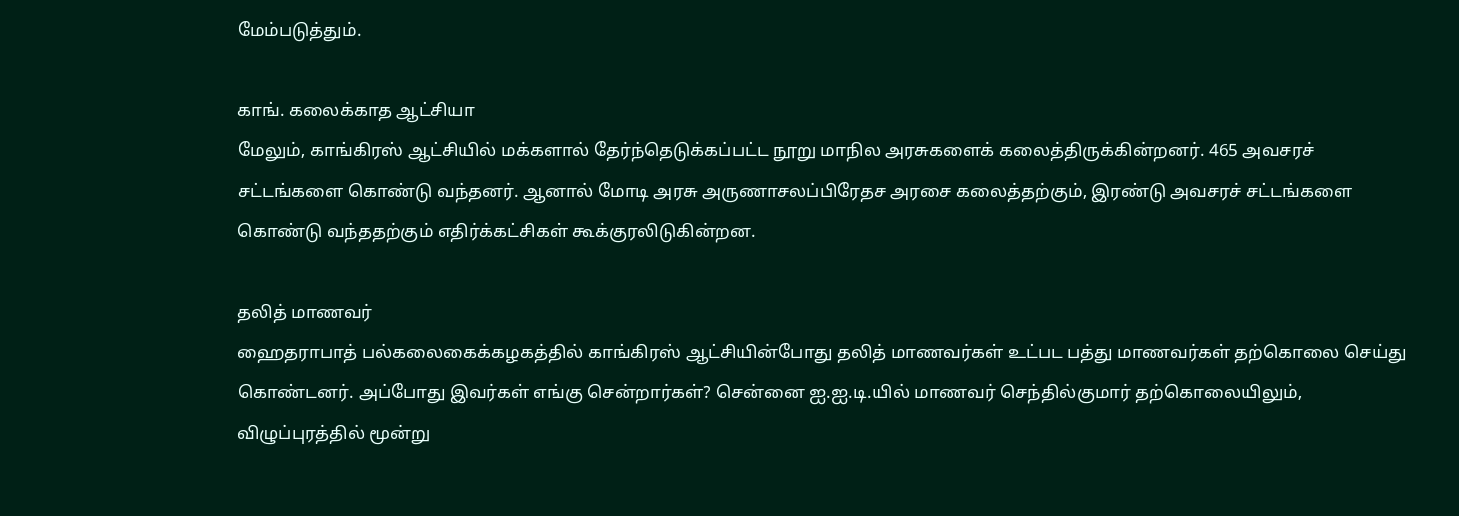மேம்படுத்தும்.

காங். கலைக்காத ஆட்சியா
மேலும், காங்கிரஸ் ஆட்சியில் மக்களால் தேர்ந்தெடுக்கப்பட்ட நூறு மாநில அரசுகளைக் கலைத்திருக்கின்றனர். 465 அவசரச் சட்டங்களை கொண்டு வந்தனர். ஆனால் மோடி அரசு அருணாசலப்பிரேதச அரசை கலைத்தற்கும், இரண்டு அவசரச் சட்டங்களை கொண்டு வந்ததற்கும் எதிர்க்கட்சிகள் கூக்குரலிடுகின்றன.

தலித் மாணவர்
ஹைதராபாத் பல்கலைகைக்கழகத்தில் காங்கிரஸ் ஆட்சியின்போது தலித் மாணவர்கள் உட்பட பத்து மாணவர்கள் தற்கொலை செய்து கொண்டனர். அப்போது இவர்கள் எங்கு சென்றார்கள்? சென்னை ஐ.ஐ.டி.யில் மாணவர் செந்தில்குமார் தற்கொலையிலும், விழுப்புரத்தில் மூன்று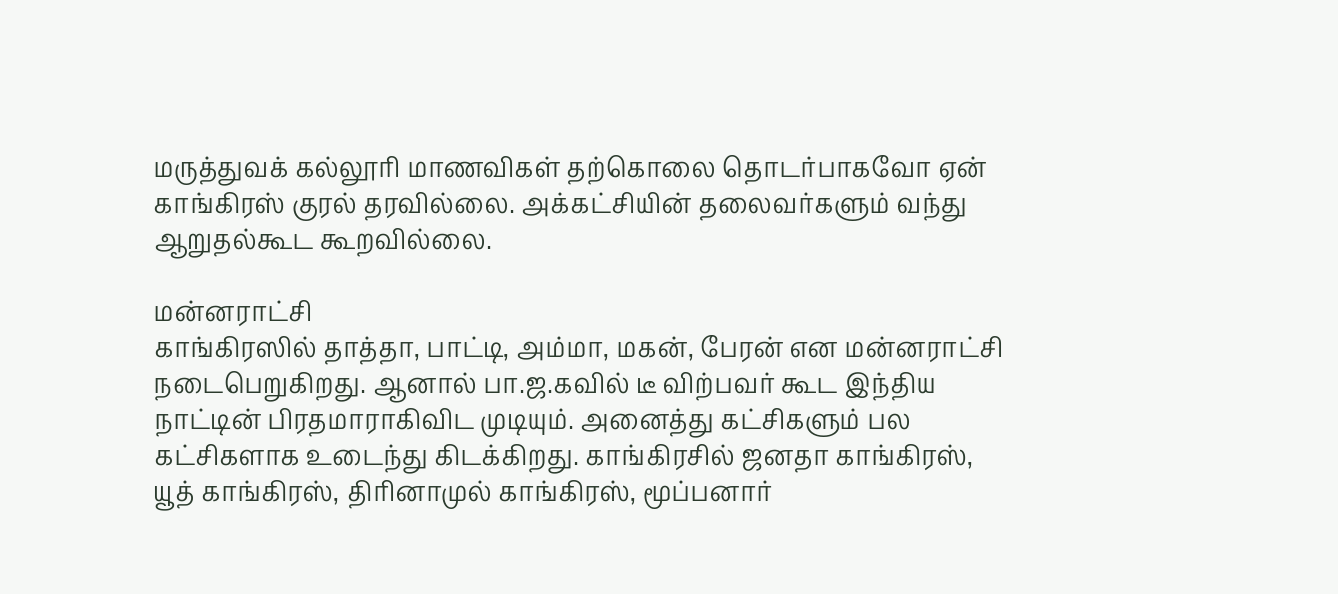மருத்துவக் கல்லூரி மாணவிகள் தற்கொலை தொடர்பாகவோ ஏன் காங்கிரஸ் குரல் தரவில்லை. அக்கட்சியின் தலைவர்களும் வந்து ஆறுதல்கூட கூறவில்லை.

மன்னராட்சி
காங்கிரஸில் தாத்தா, பாட்டி, அம்மா, மகன், பேரன் என மன்னராட்சி நடைபெறுகிறது. ஆனால் பா.ஜ.கவில் டீ விற்பவர் கூட இந்திய நாட்டின் பிரதமாராகிவிட முடியும். அனைத்து கட்சிகளும் பல கட்சிகளாக உடைந்து கிடக்கிறது. காங்கிரசில் ஜனதா காங்கிரஸ், யூத் காங்கிரஸ், திரினாமுல் காங்கிரஸ், மூப்பனார்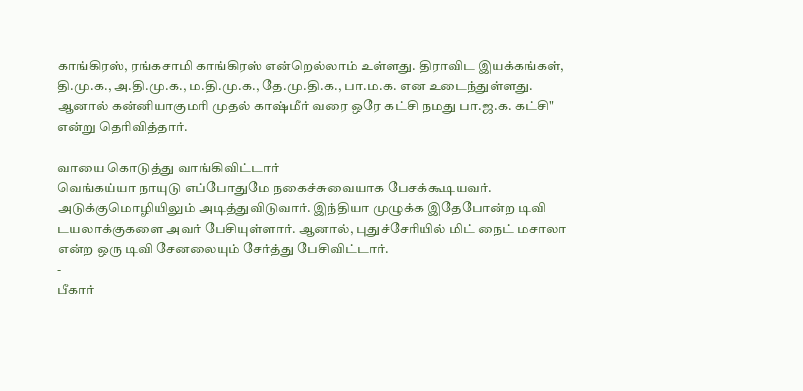காங்கிரஸ், ரங்கசாமி காங்கிரஸ் என்றெல்லாம் உள்ளது. திராவிட இயக்கங்கள், தி.மு.க., அ.தி.மு.க., ம.தி.மு.க., தே.மு.தி.க., பா.ம.க. என உடைந்துள்ளது. ஆனால் கன்னியாகுமரி முதல் காஷ்மீர் வரை ஒரே கட்சி நமது பா.ஜ.க. கட்சி" என்று தெரிவித்தார்.

வாயை கொடுத்து வாங்கிவிட்டார்
வெங்கய்யா நாயுடு எப்போதுமே நகைச்சுவையாக பேசக்கூடியவர். அடுக்குமொழியிலும் அடித்துவிடுவார். இந்தியா முழுக்க இதேபோன்ற டிவி டயலாக்குகளை அவர் பேசியுள்ளார். ஆனால், புதுச்சேரியில் மிட் நைட் மசாலா என்ற ஒரு டிவி சேனலையும் சேர்த்து பேசிவிட்டார்.
-
பீகார்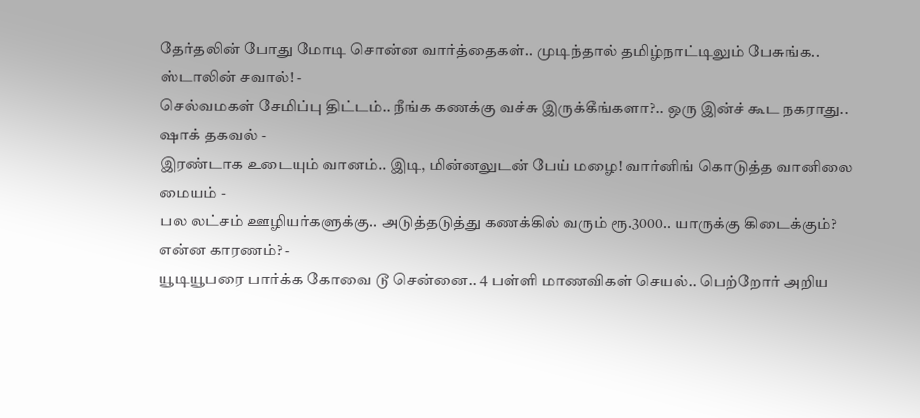தேர்தலின் போது மோடி சொன்ன வார்த்தைகள்.. முடிந்தால் தமிழ்நாட்டிலும் பேசுங்க.. ஸ்டாலின் சவால்! -
செல்வமகள் சேமிப்பு திட்டம்.. நீங்க கணக்கு வச்சு இருக்கீங்களா?.. ஒரு இன்ச் கூட நகராது.. ஷாக் தகவல் -
இரண்டாக உடையும் வானம்.. இடி, மின்னலுடன் பேய் மழை! வார்னிங் கொடுத்த வானிலை மையம் -
பல லட்சம் ஊழியர்களுக்கு.. அடுத்தடுத்து கணக்கில் வரும் ரூ.3000.. யாருக்கு கிடைக்கும்? என்ன காரணம்? -
யூடியூபரை பார்க்க கோவை டூ சென்னை.. 4 பள்ளி மாணவிகள் செயல்.. பெற்றோர் அறிய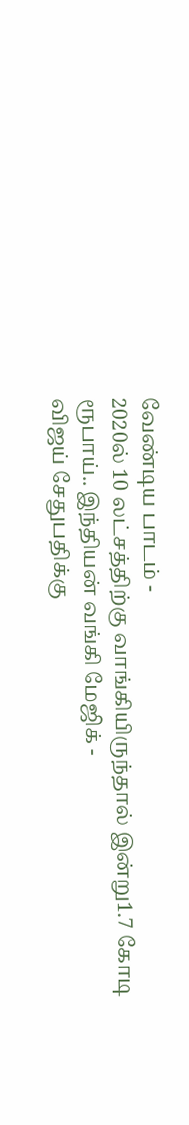வேண்டிய பாடம் -
2020ல் 10 லட்சத்திற்கு வாங்கியிருந்தால் இன்று1.7 கோடி ரூபாய்.. இந்தியன் வங்கி மேஜிக் -
விஜய் சேதுபதிக்கு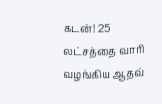கடன்! 25 லட்சத்தை வாரி வழங்கிய ஆதவ்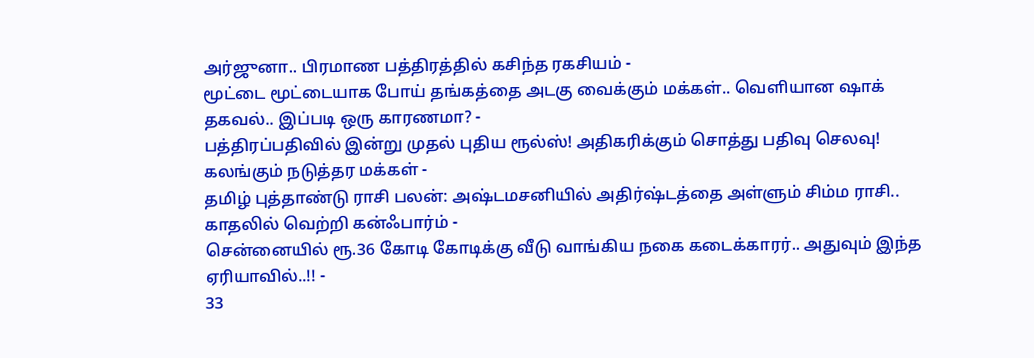அர்ஜுனா.. பிரமாண பத்திரத்தில் கசிந்த ரகசியம் -
மூட்டை மூட்டையாக போய் தங்கத்தை அடகு வைக்கும் மக்கள்.. வெளியான ஷாக் தகவல்.. இப்படி ஒரு காரணமா? -
பத்திரப்பதிவில் இன்று முதல் புதிய ரூல்ஸ்! அதிகரிக்கும் சொத்து பதிவு செலவு! கலங்கும் நடுத்தர மக்கள் -
தமிழ் புத்தாண்டு ராசி பலன்: அஷ்டமசனியில் அதிர்ஷ்டத்தை அள்ளும் சிம்ம ராசி.. காதலில் வெற்றி கன்ஃபார்ம் -
சென்னையில் ரூ.36 கோடி கோடிக்கு வீடு வாங்கிய நகை கடைக்காரர்.. அதுவும் இந்த ஏரியாவில்..!! -
33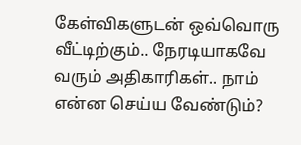கேள்விகளுடன் ஒவ்வொரு வீட்டிற்கும்.. நேரடியாகவே வரும் அதிகாரிகள்.. நாம் என்ன செய்ய வேண்டும்?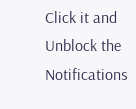Click it and Unblock the Notifications